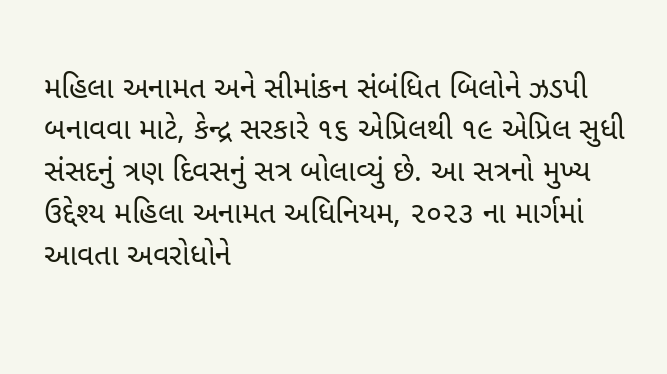મહિલા અનામત અને સીમાંકન સંબંધિત બિલોને ઝડપી બનાવવા માટે, કેન્દ્ર સરકારે ૧૬ એપ્રિલથી ૧૯ એપ્રિલ સુધી સંસદનું ત્રણ દિવસનું સત્ર બોલાવ્યું છે. આ સત્રનો મુખ્ય ઉદ્દેશ્ય મહિલા અનામત અધિનિયમ, ૨૦૨૩ ના માર્ગમાં આવતા અવરોધોને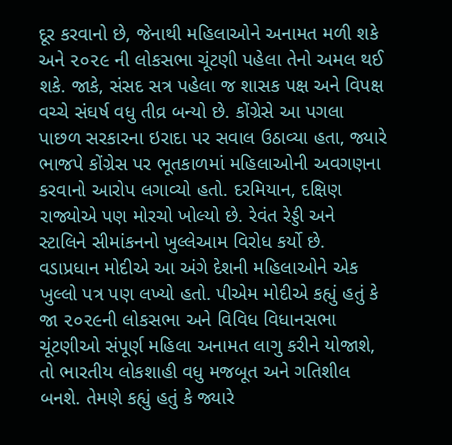દૂર કરવાનો છે, જેનાથી મહિલાઓને અનામત મળી શકે અને ૨૦૨૯ ની લોકસભા ચૂંટણી પહેલા તેનો અમલ થઈ શકે. જાકે, સંસદ સત્ર પહેલા જ શાસક પક્ષ અને વિપક્ષ વચ્ચે સંઘર્ષ વધુ તીવ્ર બન્યો છે. કોંગ્રેસે આ પગલા પાછળ સરકારના ઇરાદા પર સવાલ ઉઠાવ્યા હતા, જ્યારે ભાજપે કોંગ્રેસ પર ભૂતકાળમાં મહિલાઓની અવગણના કરવાનો આરોપ લગાવ્યો હતો. દરમિયાન, દક્ષિણ રાજ્યોએ પણ મોરચો ખોલ્યો છે. રેવંત રેડ્ડી અને સ્ટાલિને સીમાંકનનો ખુલ્લેઆમ વિરોધ કર્યો છે.
વડાપ્રધાન મોદીએ આ અંગે દેશની મહિલાઓને એક ખુલ્લો પત્ર પણ લખ્યો હતો. પીએમ મોદીએ કહ્યું હતું કે જા ૨૦૨૯ની લોકસભા અને વિવિધ વિધાનસભા ચૂંટણીઓ સંપૂર્ણ મહિલા અનામત લાગુ કરીને યોજાશે, તો ભારતીય લોકશાહી વધુ મજબૂત અને ગતિશીલ બનશે. તેમણે કહ્યું હતું કે જ્યારે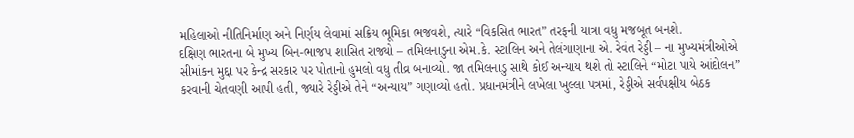મહિલાઓ નીતિનિર્માણ અને નિર્ણય લેવામાં સક્રિય ભૂમિકા ભજવશે, ત્યારે “વિકસિત ભારત” તરફની યાત્રા વધુ મજબૂત બનશે.
દક્ષિણ ભારતના બે મુખ્ય બિન-ભાજપ શાસિત રાજ્યો – તમિલનાડુના એમ.કે. સ્ટાલિન અને તેલંગાણાના એ. રેવંત રેડ્ડી – ના મુખ્યમંત્રીઓએ સીમાંકન મુદ્દા પર કેન્દ્ર સરકાર પર પોતાનો હુમલો વધુ તીવ્ર બનાવ્યો. જા તમિલનાડુ સાથે કોઈ અન્યાય થશે તો સ્ટાલિને “મોટા પાયે આંદોલન” કરવાની ચેતવણી આપી હતી, જ્યારે રેડ્ડીએ તેને “અન્યાય” ગણાવ્યો હતો. પ્રધાનમંત્રીને લખેલા ખુલ્લા પત્રમાં, રેડ્ડીએ સર્વપક્ષીય બેઠક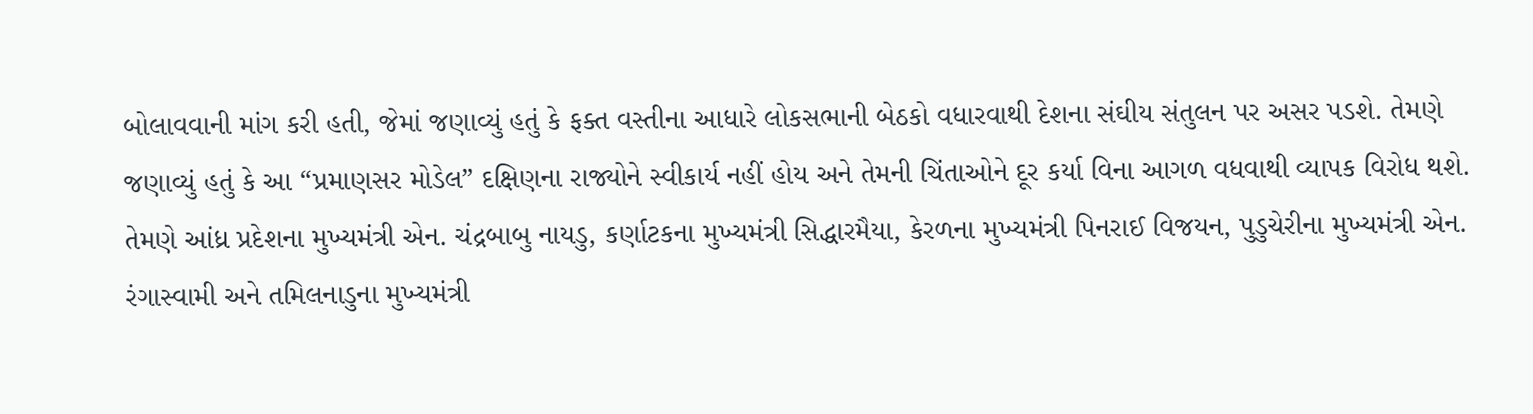બોલાવવાની માંગ કરી હતી, જેમાં જણાવ્યું હતું કે ફક્ત વસ્તીના આધારે લોકસભાની બેઠકો વધારવાથી દેશના સંઘીય સંતુલન પર અસર પડશે. તેમણે જણાવ્યું હતું કે આ “પ્રમાણસર મોડેલ” દક્ષિણના રાજ્યોને સ્વીકાર્ય નહીં હોય અને તેમની ચિંતાઓને દૂર કર્યા વિના આગળ વધવાથી વ્યાપક વિરોધ થશે. તેમણે આંધ્ર પ્રદેશના મુખ્યમંત્રી એન. ચંદ્રબાબુ નાયડુ, કર્ણાટકના મુખ્યમંત્રી સિદ્ધારમૈયા, કેરળના મુખ્યમંત્રી પિનરાઈ વિજયન, પુડુચેરીના મુખ્યમંત્રી એન. રંગાસ્વામી અને તમિલનાડુના મુખ્યમંત્રી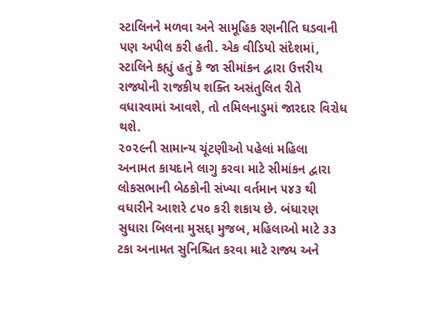સ્ટાલિનને મળવા અને સામૂહિક રણનીતિ ઘડવાની પણ અપીલ કરી હતી. એક વીડિયો સંદેશમાં, સ્ટાલિને કહ્યું હતું કે જા સીમાંકન દ્વારા ઉત્તરીય રાજ્યોની રાજકીય શક્તિ અસંતુલિત રીતે વધારવામાં આવશે, તો તમિલનાડુમાં જારદાર વિરોધ થશે.
૨૦૨૯ની સામાન્ય ચૂંટણીઓ પહેલાં મહિલા અનામત કાયદાને લાગુ કરવા માટે સીમાંકન દ્વારા લોકસભાની બેઠકોની સંખ્યા વર્તમાન ૫૪૩ થી વધારીને આશરે ૮૫૦ કરી શકાય છે. બંધારણ સુધારા બિલના મુસદ્દા મુજબ, મહિલાઓ માટે ૩૩ ટકા અનામત સુનિશ્ચિત કરવા માટે રાજ્ય અને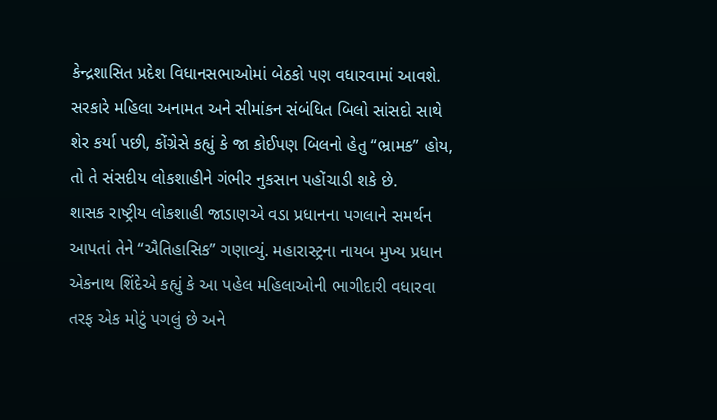કેન્દ્રશાસિત પ્રદેશ વિધાનસભાઓમાં બેઠકો પણ વધારવામાં આવશે. સરકારે મહિલા અનામત અને સીમાંકન સંબંધિત બિલો સાંસદો સાથે શેર કર્યા પછી, કોંગ્રેસે કહ્યું કે જા કોઈપણ બિલનો હેતુ “ભ્રામક” હોય, તો તે સંસદીય લોકશાહીને ગંભીર નુકસાન પહોંચાડી શકે છે.
શાસક રાષ્ટ્રીય લોકશાહી જાડાણએ વડા પ્રધાનના પગલાને સમર્થન આપતાં તેને “ઐતિહાસિક” ગણાવ્યું. મહારાસ્ટ્રના નાયબ મુખ્ય પ્રધાન એકનાથ શિંદેએ કહ્યું કે આ પહેલ મહિલાઓની ભાગીદારી વધારવા તરફ એક મોટું પગલું છે અને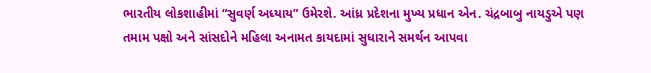ભારતીય લોકશાહીમાં “સુવર્ણ અધ્યાય” ઉમેરશે. આંધ્ર પ્રદેશના મુખ્ય પ્રધાન એન. ચંદ્રબાબુ નાયડુએ પણ તમામ પક્ષો અને સાંસદોને મહિલા અનામત કાયદામાં સુધારાને સમર્થન આપવા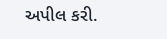અપીલ કરી.